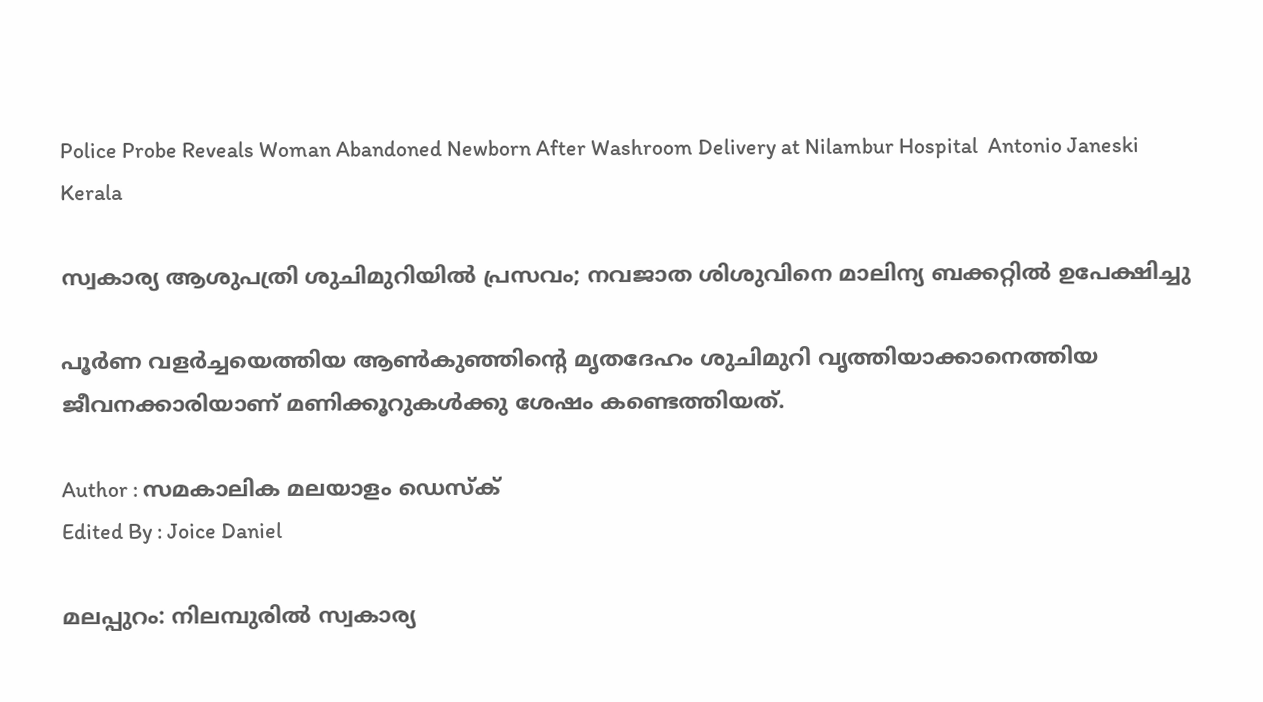Police Probe Reveals Woman Abandoned Newborn After Washroom Delivery at Nilambur Hospital  Antonio Janeski
Kerala

സ്വകാര്യ ആശുപത്രി ശുചിമുറിയിൽ പ്രസവം; നവജാത ശിശുവിനെ മാലിന്യ ബക്കറ്റിൽ ഉപേക്ഷിച്ചു

പൂർണ വളർച്ചയെത്തിയ ആൺകുഞ്ഞിന്റെ മൃതദേഹം ശുചിമുറി വൃത്തിയാക്കാനെത്തിയ ജീവനക്കാരിയാണ് മണിക്കൂറുകൾക്കു ശേഷം കണ്ടെത്തിയത്.

Author : സമകാലിക മലയാളം ഡെസ്ക്
Edited By : Joice Daniel

മലപ്പുറം: നിലമ്പുരിൽ സ്വകാര്യ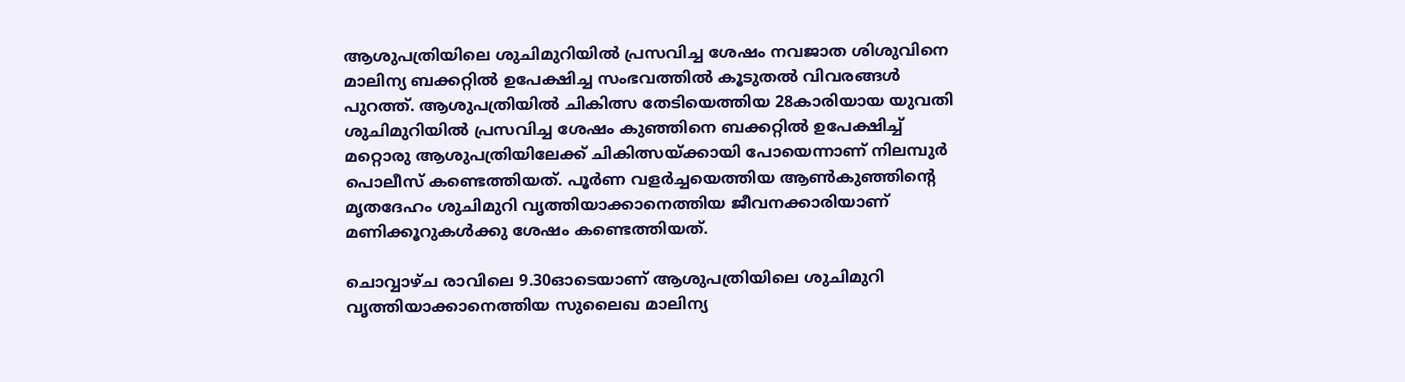ആശുപത്രിയിലെ ശുചിമുറിയിൽ പ്രസവിച്ച ശേഷം നവജാത ശിശുവിനെ മാലിന്യ ബക്കറ്റിൽ ഉപേക്ഷിച്ച സംഭവത്തിൽ കൂടുതൽ വിവരങ്ങൾ പുറത്ത്. ആശുപത്രിയിൽ ചികിത്സ തേടിയെത്തിയ 28കാരിയായ യുവതി ശുചിമുറിയിൽ പ്രസവിച്ച ശേഷം കുഞ്ഞിനെ ബക്കറ്റിൽ ഉപേക്ഷിച്ച് മറ്റൊരു ആശുപത്രിയിലേക്ക് ചികിത്സയ്ക്കായി പോയെന്നാണ് നിലമ്പുർ പൊലീസ് കണ്ടെത്തിയത്. പൂർണ വളർച്ചയെത്തിയ ആൺകുഞ്ഞിന്റെ മൃതദേഹം ശുചിമുറി വൃത്തിയാക്കാനെത്തിയ ജീവനക്കാരിയാണ് മണിക്കൂറുകൾക്കു ശേഷം കണ്ടെത്തിയത്.

ചൊവ്വാഴ്ച രാവിലെ 9.30ഓടെയാണ് ആശുപത്രിയിലെ ശുചിമുറി വൃത്തിയാക്കാനെത്തിയ സുലൈഖ മാലിന്യ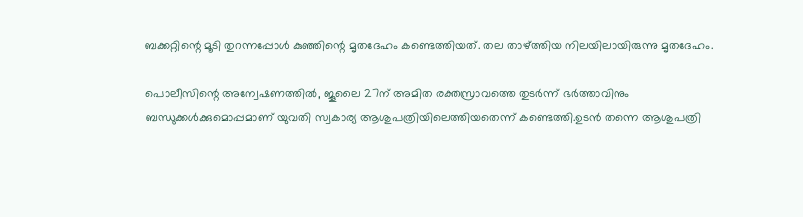ബക്കറ്റിന്റെ മൂടി തുറന്നപ്പോൾ കുഞ്ഞിന്റെ മൃതദേഹം കണ്ടെത്തിയത്. തല താഴ്ത്തിയ നിലയിലായിരുന്നു മൃതദേഹം.

പൊലീസിന്റെ അന്വേഷണത്തിൽ, ജൂലൈ 27ന് അമിത രക്തസ്രാവത്തെ തുടർന്ന് ഭർത്താവിനും ബന്ധുക്കൾക്കുമൊപ്പമാണ് യുവതി സ്വകാര്യ ആശുപത്രിയിലെത്തിയതെന്ന് കണ്ടെത്തി.ഉടൻ തന്നെ ആശുപത്രി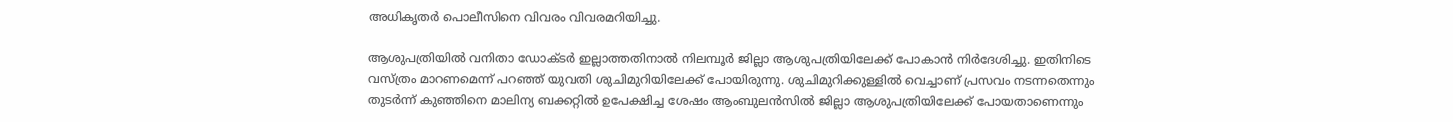അധികൃതർ പൊലീസിനെ വിവരം വിവരമറിയിച്ചു.

ആശുപത്രിയിൽ വനിതാ ഡോക്ടർ ഇല്ലാത്തതിനാൽ നിലമ്പൂർ ജില്ലാ ആശുപത്രിയിലേക്ക് പോകാൻ നിർദേശിച്ചു. ഇതിനിടെ വസ്ത്രം മാറണമെന്ന് പറഞ്ഞ് യുവതി ശുചിമുറിയിലേക്ക് പോയിരുന്നു. ശുചിമുറിക്കുള്ളിൽ വെച്ചാണ് പ്രസവം നടന്നതെന്നും തുടർന്ന് കുഞ്ഞിനെ മാലിന്യ ബക്കറ്റിൽ ഉപേക്ഷിച്ച ശേഷം ആംബുലൻസിൽ ജില്ലാ ആശുപത്രിയിലേക്ക് പോയതാണെന്നും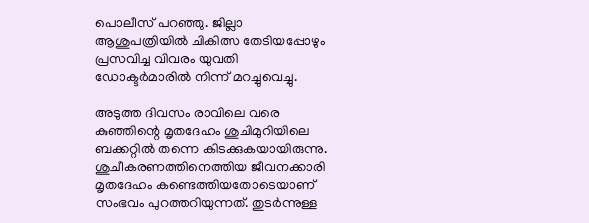പൊലീസ് പറഞ്ഞു. ജില്ലാ ആശുപത്രിയിൽ ചികിത്സ തേടിയപ്പോഴും പ്രസവിച്ച വിവരം യുവതി ഡോക്ടർമാരിൽ നിന്ന് മറച്ചുവെച്ചു.

അടുത്ത ദിവസം രാവിലെ വരെ കുഞ്ഞിന്റെ മൃതദേഹം ശുചിമുറിയിലെ ബക്കറ്റിൽ തന്നെ കിടക്കുകയായിരുന്നു. ശുചീകരണത്തിനെത്തിയ ജീവനക്കാരി മൃതദേഹം കണ്ടെത്തിയതോടെയാണ് സംഭവം പുറത്തറിയുന്നത്. തുടർന്നുള്ള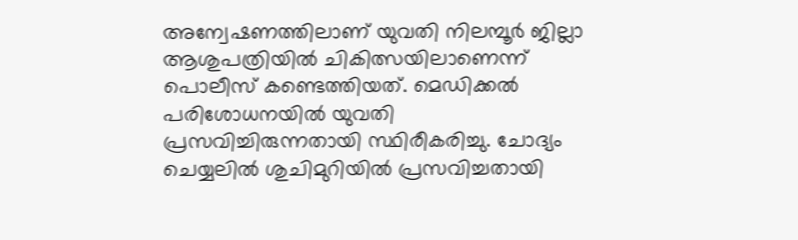അന്വേഷണത്തിലാണ് യുവതി നിലമ്പൂർ ജില്ലാ ആശുപത്രിയിൽ ചികിത്സയിലാണെന്ന് പൊലീസ് കണ്ടെത്തിയത്. മെഡിക്കൽ പരിശോധനയിൽ യുവതി പ്രസവിച്ചിരുന്നതായി സ്ഥിരീകരിച്ചു. ചോദ്യം ചെയ്യലിൽ ശുചിമുറിയിൽ പ്രസവിച്ചതായി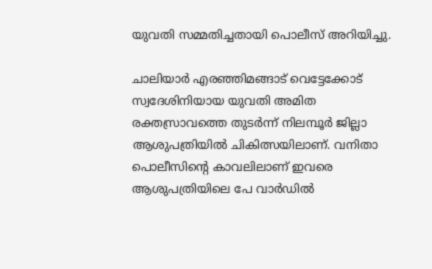യുവതി സമ്മതിച്ചതായി പൊലീസ് അറിയിച്ചു.

ചാലിയാർ എരഞ്ഞിമങ്ങാട് വെട്ടേക്കോട് സ്വദേശിനിയായ യുവതി അമിത രക്തസ്രാവത്തെ തുടർന്ന് നിലമ്പൂർ ജില്ലാ ആശുപത്രിയിൽ ചികിത്സയിലാണ്. വനിതാ പൊലീസിന്റെ കാവലിലാണ് ഇവരെ ആശുപത്രിയിലെ പേ വാർഡിൽ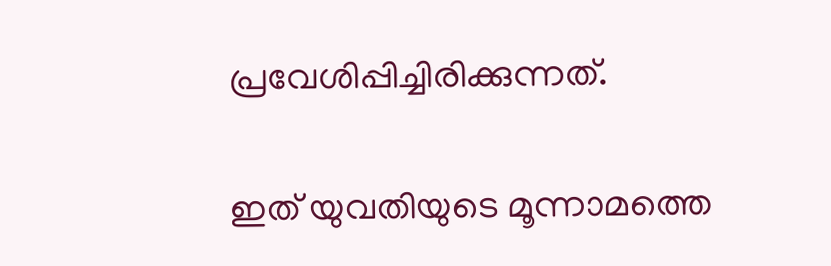പ്രവേശിപ്പിച്ചിരിക്കുന്നത്.

ഇത് യുവതിയുടെ മൂന്നാമത്തെ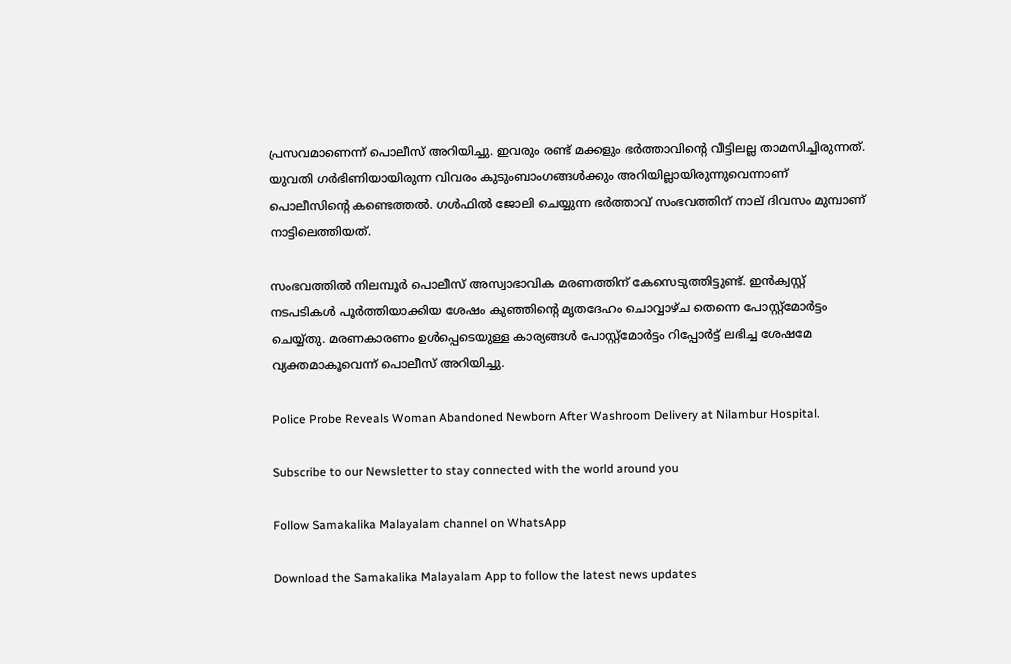പ്രസവമാണെന്ന് പൊലീസ് അറിയിച്ചു. ഇവരും രണ്ട് മക്കളും ഭർത്താവിന്റെ വീട്ടിലല്ല താമസിച്ചിരുന്നത്. യുവതി ഗർഭിണിയായിരുന്ന വിവരം കുടുംബാംഗങ്ങൾക്കും അറിയില്ലായിരുന്നുവെന്നാണ് പൊലീസിന്റെ കണ്ടെത്തൽ. ഗൾഫിൽ ജോലി ചെയ്യുന്ന ഭർത്താവ് സംഭവത്തിന് നാല് ദിവസം മുമ്പാണ് നാട്ടിലെത്തിയത്.

സംഭവത്തിൽ നിലമ്പൂർ പൊലീസ് അസ്വാഭാവിക മരണത്തിന് കേസെടുത്തിട്ടുണ്ട്. ഇൻക്വസ്റ്റ് നടപടികൾ പൂർത്തിയാക്കിയ ശേഷം കുഞ്ഞിന്റെ മൃതദേഹം ചൊവ്വാഴ്ച തെന്നെ പോസ്റ്റ്മോർട്ടം ചെയ്യ്തു. മരണകാരണം ഉൾപ്പെടെയുള്ള കാര്യങ്ങൾ പോസ്റ്റ്മോർട്ടം റിപ്പോർട്ട് ലഭിച്ച ശേഷമേ വ്യക്തമാകൂവെന്ന് പൊലീസ് അറിയിച്ചു.

Police Probe Reveals Woman Abandoned Newborn After Washroom Delivery at Nilambur Hospital.

Subscribe to our Newsletter to stay connected with the world around you

Follow Samakalika Malayalam channel on WhatsApp

Download the Samakalika Malayalam App to follow the latest news updates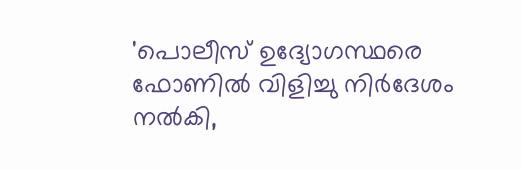'പൊലീസ് ഉദ്യോഗസ്ഥരെ ഫോണില്‍ വിളിച്ചു നിർദേശം നൽകി,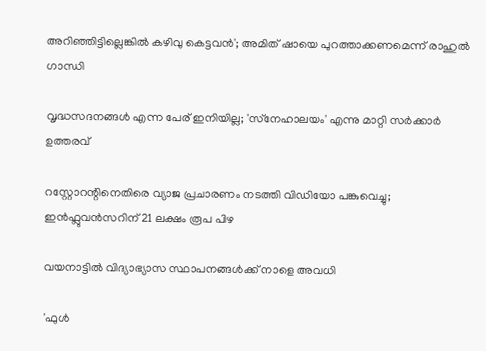അറിഞ്ഞിട്ടില്ലെങ്കിൽ കഴിവു കെട്ടവൻ'; അമിത് ഷായെ പുറത്താക്കണമെന്ന് രാഹുല്‍ ഗാന്ധി

വൃദ്ധസദനങ്ങള്‍ എന്ന പേര് ഇനിയില്ല; 'സ്‌നേഹാലയം' എന്നു മാറ്റി സര്‍ക്കാര്‍ ഉത്തരവ്

റസ്റ്റോറന്റിനെതിരെ വ്യാജ പ്രചാരണം നടത്തി വിഡിയോ പങ്കുവെച്ചു; ഇൻഫ്ലുവൻസറിന് 21 ലക്ഷം രൂപ പിഴ

വയനാട്ടില്‍ വിദ്യാഭ്യാസ സ്ഥാപനങ്ങള്‍ക്ക് നാളെ അവധി

'ഫുൾ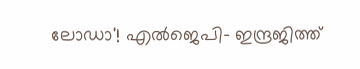ലോഡാ'! എൽജെപി- ഇന്ദ്രജിത്ത്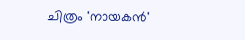ചിത്രം 'നായകൻ'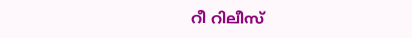റീ റിലീസ്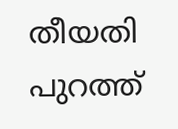തീയതി പുറത്ത്